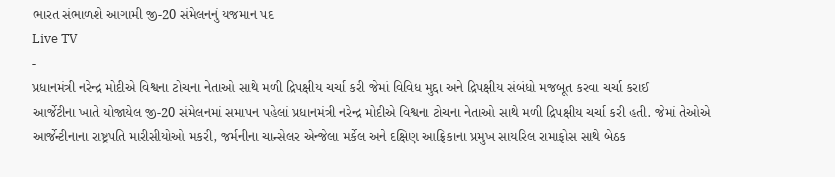ભારત સંભાળશે આગામી જી-20 સંમેલનનું યજમાન પદ
Live TV
-
પ્રધાનમંત્રી નરેન્દ્ર મોદીએ વિશ્વના ટોચના નેતાઓ સાથે મળી દ્રિપક્ષીય ચર્ચા કરી જેમાં વિવિધ મુદ્દા અને દ્રિપક્ષીય સંબંધો મજબૂત કરવા ચર્ચા કરાઈ
આર્જેટીના ખાતે યોજાયેલ જી-20 સંમેલનમાં સમાપન પહેલાં પ્રધાનમંત્રી નરેન્દ્ર મોદીએ વિશ્વના ટોચના નેતાઓ સાથે મળી દ્રિપક્ષીય ચર્ચા કરી હતી. જેમાં તેઓએ આર્જેન્ટીનાના રાષ્ટ્રપતિ મારીસીયોઓ મકરી, જર્મનીના ચાન્સેલર એન્જેલા મર્કેલ અને દક્ષિણ આફ્રિકાના પ્રમુખ સાયરિલ રામાફોસ સાથે બેઠક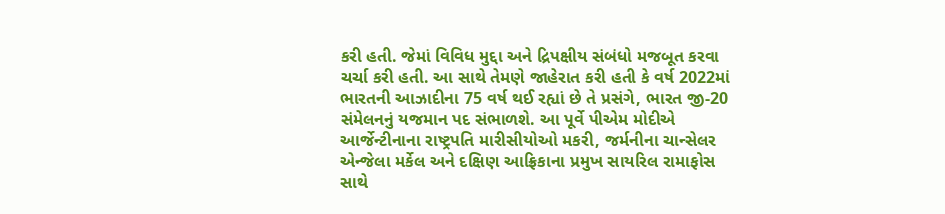કરી હતી. જેમાં વિવિધ મુદ્દા અને દ્રિપક્ષીય સંબંધો મજબૂત કરવા ચર્ચા કરી હતી. આ સાથે તેમણે જાહેરાત કરી હતી કે વર્ષ 2022માં ભારતની આઝાદીના 75 વર્ષ થઈ રહ્યાં છે તે પ્રસંગે, ભારત જી-20 સંમેલનનું યજમાન પદ સંભાળશે. આ પૂર્વે પીએમ મોદીએ આર્જેન્ટીનાના રાષ્ટ્રપતિ મારીસીયોઓ મકરી, જર્મનીના ચાન્સેલર એન્જેલા મર્કેલ અને દક્ષિણ આફ્રિકાના પ્રમુખ સાયરિલ રામાફોસ સાથે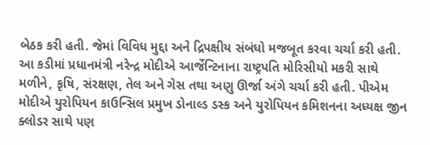બેઠક કરી હતી. જેમાં વિવિધ મુદ્દા અને દ્રિપક્ષીય સંબંધો મજબૂત કરવા ચર્ચા કરી હતી. આ કડીમાં પ્રધાનમંત્રી નરેન્દ્ર મોદીએ આર્જેન્ટિનાના રાષ્ટ્રપતિ મોરિસીયો મકરી સાથે મળીને, કૃષિ, સંરક્ષણ, તેલ અને ગેસ તથા અણુ ઊર્જા અંગે ચર્ચા કરી હતી. પીએમ મોદીએ યુરોપિયન કાઉન્સિલ પ્રમુખ ડોનાલ્ડ ડસ્ક અને યુરોપિયન કમિશનના અધ્યક્ષ જીન ક્લોડર સાથે પણ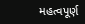મહત્વપૂર્ણ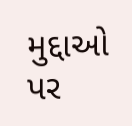મુદ્દાઓ પર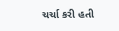ચર્ચા કરી હતી